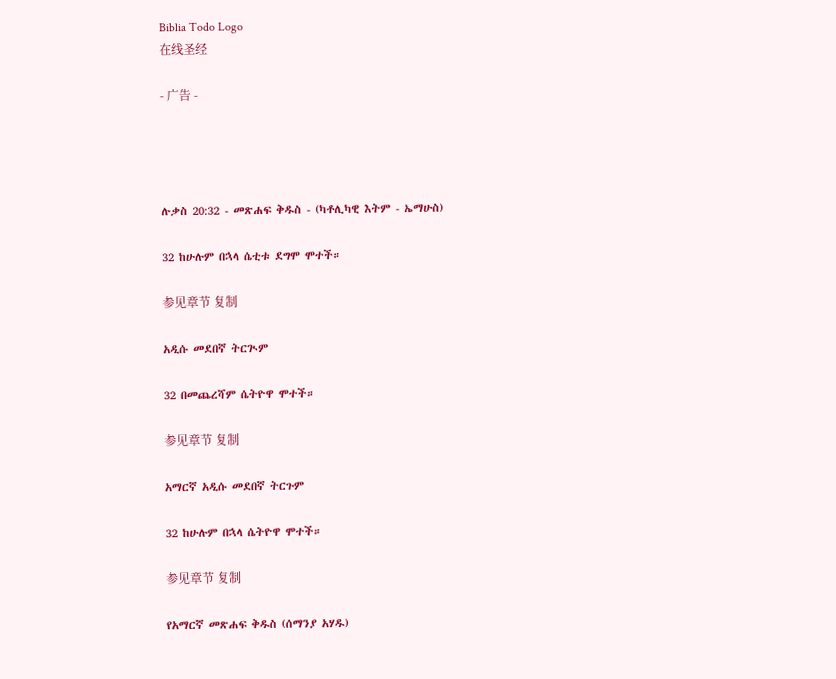Biblia Todo Logo
在线圣经

- 广告 -




ሉቃስ 20:32 - መጽሐፍ ቅዱስ - (ካቶሊካዊ እትም - ኤማሁስ)

32 ከሁሉም በኋላ ሴቲቱ ደግሞ ሞተች።

参见章节 复制

አዲሱ መደበኛ ትርጒም

32 በመጨረሻም ሴትዮዋ ሞተች።

参见章节 复制

አማርኛ አዲሱ መደበኛ ትርጉም

32 ከሁሉም በኋላ ሴትዮዋ ሞተች።

参见章节 复制

የአማርኛ መጽሐፍ ቅዱስ (ሰማንያ አሃዱ)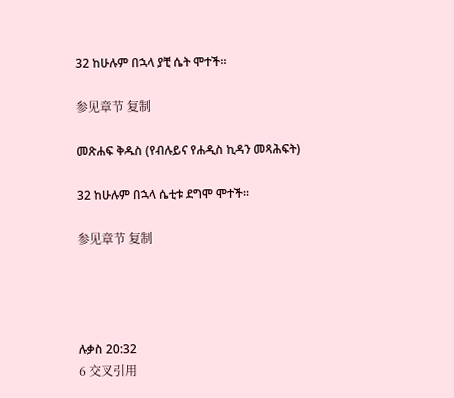32 ከሁሉም በኋላ ያቺ ሴት ሞተች።

参见章节 复制

መጽሐፍ ቅዱስ (የብሉይና የሐዲስ ኪዳን መጻሕፍት)

32 ከሁሉም በኋላ ሴቲቱ ደግሞ ሞተች።

参见章节 复制




ሉቃስ 20:32
6 交叉引用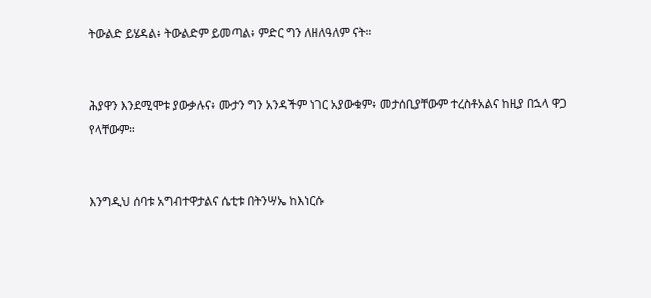ትውልድ ይሄዳል፥ ትውልድም ይመጣል፥ ምድር ግን ለዘለዓለም ናት።


ሕያዋን እንደሚሞቱ ያውቃሉና፥ ሙታን ግን አንዳችም ነገር አያውቁም፥ መታሰቢያቸውም ተረስቶአልና ከዚያ በኋላ ዋጋ የላቸውም።


እንግዲህ ሰባቱ አግብተዋታልና ሴቲቱ በትንሣኤ ከእነርሱ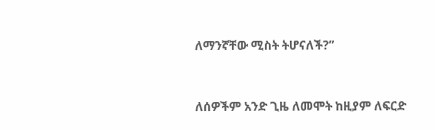ለማንኛቸው ሚስት ትሆናለች?”


ለሰዎችም አንድ ጊዜ ለመሞት ከዚያም ለፍርድ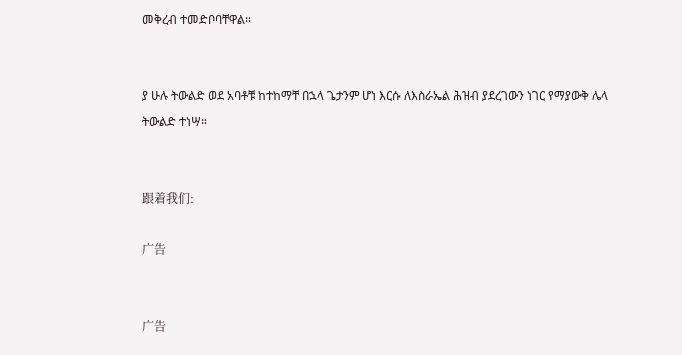መቅረብ ተመድቦባቸዋል።


ያ ሁሉ ትውልድ ወደ አባቶቹ ከተከማቸ በኋላ ጌታንም ሆነ እርሱ ለእስራኤል ሕዝብ ያደረገውን ነገር የማያውቅ ሌላ ትውልድ ተነሣ።


跟着我们:

广告


广告